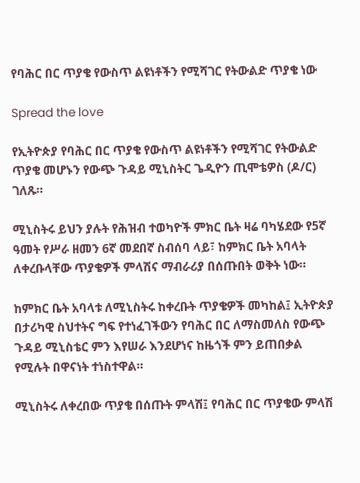የባሕር በር ጥያቄ የውስጥ ልዩነቶችን የሚሻገር የትውልድ ጥያቄ ነው

Spread the love

የኢትዮጵያ የባሕር በር ጥያቄ የውስጥ ልዩነቶችን የሚሻገር የትውልድ ጥያቄ መሆኑን የውጭ ጉዳይ ሚኒስትር ጌዲዮን ጢሞቴዎስ (ዶ/ር) ገለጹ።

ሚኒስትሩ ይህን ያሉት የሕዝብ ተወካዮች ምክር ቤት ዛሬ ባካሄደው የ5ኛ ዓመት የሥራ ዘመን 6ኛ መደበኛ ስብሰባ ላይ፣ ከምክር ቤት አባላት ለቀረቡላቸው ጥያቄዎች ምላሽና ማብራሪያ በሰጡበት ወቅት ነው።

ከምክር ቤት አባላቱ ለሚኒስትሩ ከቀረቡት ጥያቄዎች መካከል፤ ኢትዮጵያ በታሪካዊ ስህተትና ግፍ የተነፈገችውን የባሕር በር ለማስመለስ የውጭ ጉዳይ ሚኒስቴር ምን እየሠራ እንደሆነና ከዜጎች ምን ይጠበቃል የሚሉት በዋናነት ተነስተዋል።

ሚኒስትሩ ለቀረበው ጥያቄ በሰጡት ምላሽ፤ የባሕር በር ጥያቄው ምላሽ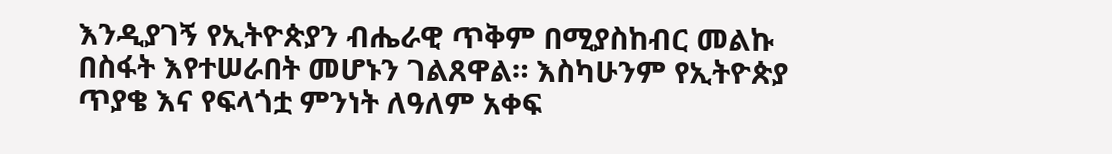እንዲያገኝ የኢትዮጵያን ብሔራዊ ጥቅም በሚያስከብር መልኩ በስፋት እየተሠራበት መሆኑን ገልጸዋል። እስካሁንም የኢትዮጵያ ጥያቄ እና የፍላጎቷ ምንነት ለዓለም አቀፍ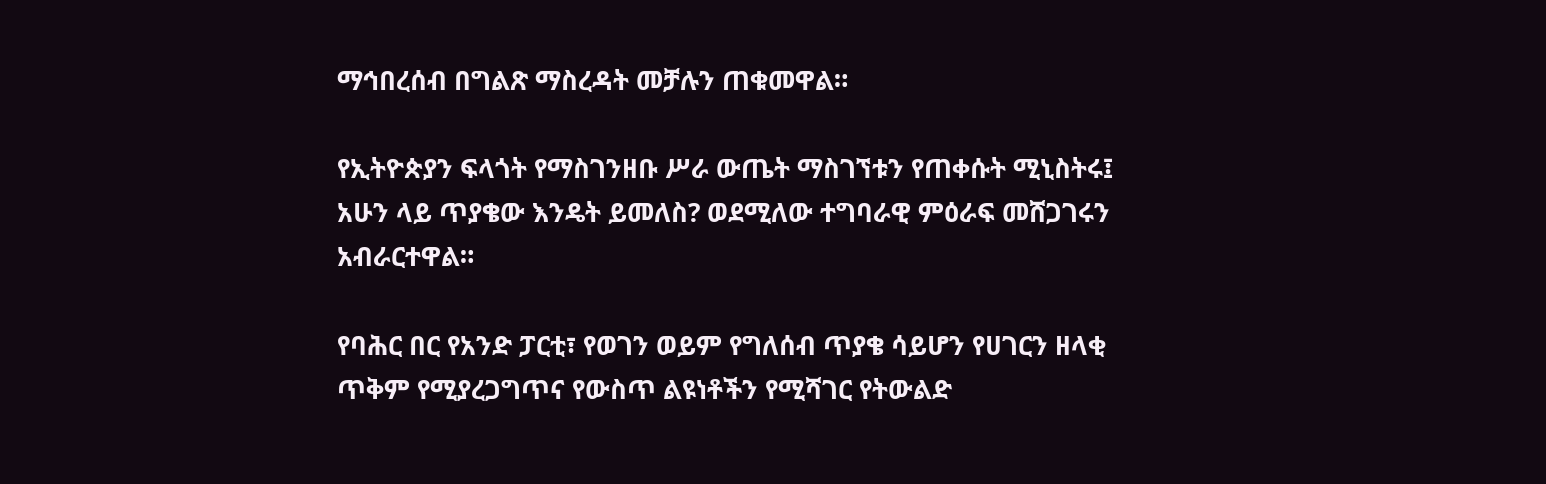ማኅበረሰብ በግልጽ ማስረዳት መቻሉን ጠቁመዋል።

የኢትዮጵያን ፍላጎት የማስገንዘቡ ሥራ ውጤት ማስገኘቱን የጠቀሱት ሚኒስትሩ፤ አሁን ላይ ጥያቄው እንዴት ይመለስ? ወደሚለው ተግባራዊ ምዕራፍ መሸጋገሩን አብራርተዋል።

የባሕር በር የአንድ ፓርቲ፣ የወገን ወይም የግለሰብ ጥያቄ ሳይሆን የሀገርን ዘላቂ ጥቅም የሚያረጋግጥና የውስጥ ልዩነቶችን የሚሻገር የትውልድ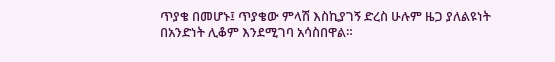ጥያቄ በመሆኑ፤ ጥያቄው ምላሽ እስኪያገኝ ድረስ ሁሉም ዜጋ ያለልዩነት በአንድነት ሊቆም እንደሚገባ አሳስበዋል።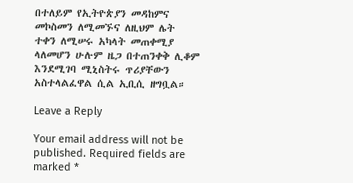በተለይም የኢትዮጵያን መዳከምና መኮስመን ለሚመኙና ለዚህም ሌት ተቀን ለሚሠሩ አካላት መጠቀሚያ ላለመሆን ሁሉም ዜጋ በተጠንቀቅ ሊቆም እንደሚገባ ሚኒስትሩ ጥሪያቸውን አስተላልፈዋል ሲል ኢቢሲ ዘግቧል።

Leave a Reply

Your email address will not be published. Required fields are marked *